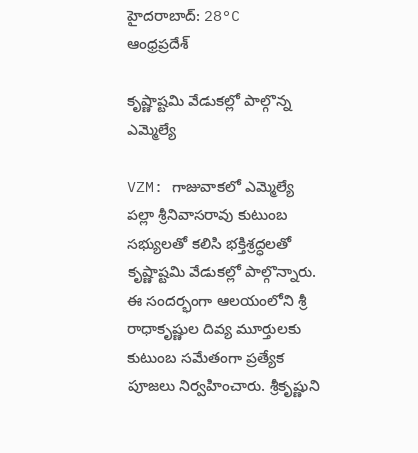హైదరాబాద్: 28°C
ఆంధ్రప్రదేశ్

కృష్ణాష్టమి వేడుకల్లో పాల్గొన్న ఎమ్మెల్యే

VZM: గాజువాకలో ఎమ్మెల్యే పల్లా శ్రీనివాసరావు కుటుంబ సభ్యులతో కలిసి భక్తిశ్రద్ధలతో కృష్ణాష్టమి వేడుకల్లో పాల్గొన్నారు. ఈ సందర్భంగా ఆలయంలోని శ్రీ రాధాకృష్ణుల దివ్య మూర్తులకు కుటుంబ సమేతంగా ప్రత్యేక పూజలు నిర్వహించారు. శ్రీకృష్ణుని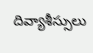దివ్యాశీస్సులు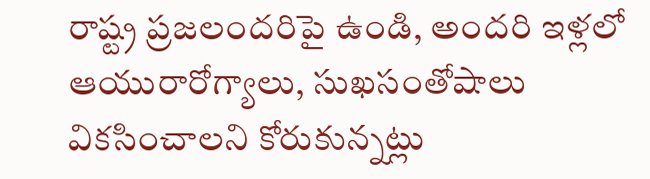రాష్ట్ర ప్రజలందరిపై ఉండి, అందరి ఇళ్లలో ఆయురారోగ్యాలు, సుఖసంతోషాలు వికసించాలని కోరుకున్నట్లు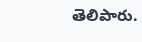తెలిపారు.